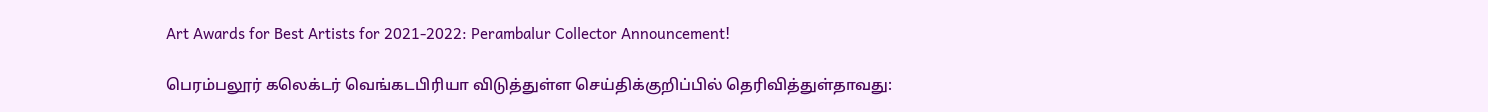Art Awards for Best Artists for 2021-2022: Perambalur Collector Announcement!

பெரம்பலூர் கலெக்டர் வெங்கடபிரியா விடுத்துள்ள செய்திக்குறிப்பில் தெரிவித்துள்தாவது: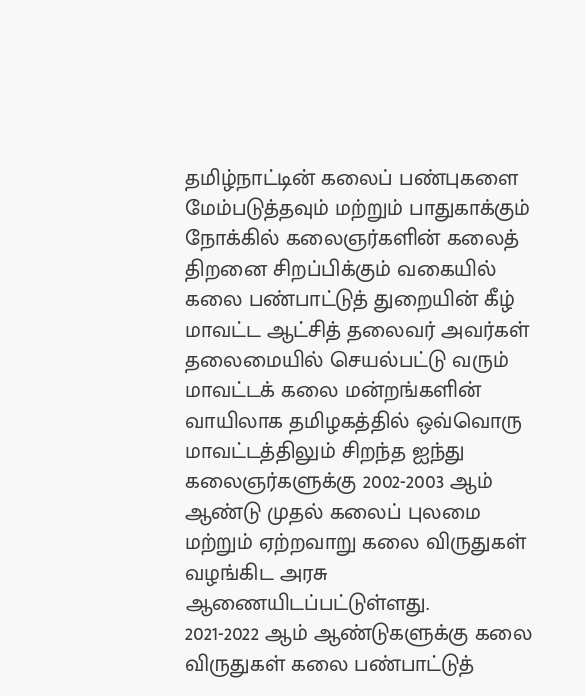தமிழ்நாட்டின் கலைப் பண்புகளை மேம்படுத்தவும் மற்றும் பாதுகாக்கும் நோக்கில் கலைஞர்களின் கலைத் திறனை சிறப்பிக்கும் வகையில் கலை பண்பாட்டுத் துறையின் கீழ் மாவட்ட ஆட்சித் தலைவர் அவர்கள் தலைமையில் செயல்பட்டு வரும் மாவட்டக் கலை மன்றங்களின் வாயிலாக தமிழகத்தில் ஒவ்வொரு மாவட்டத்திலும் சிறந்த ஐந்து கலைஞர்களுக்கு 2002-2003 ஆம் ஆண்டு முதல் கலைப் புலமை மற்றும் ஏற்றவாறு கலை விருதுகள் வழங்கிட அரசு ஆணையிடப்பட்டுள்ளது.
2021-2022 ஆம் ஆண்டுகளுக்கு கலை விருதுகள் கலை பண்பாட்டுத்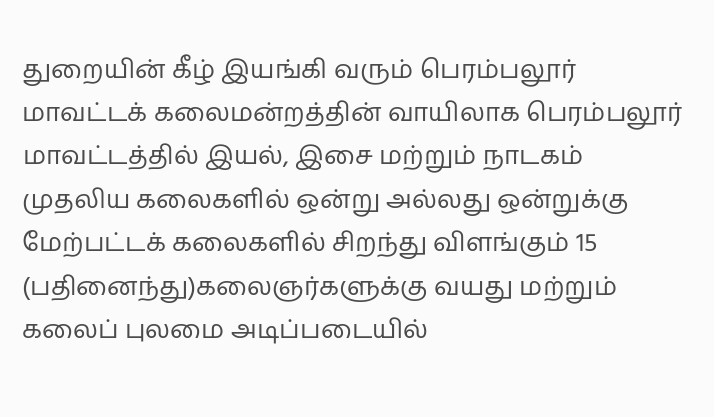துறையின் கீழ் இயங்கி வரும் பெரம்பலூர் மாவட்டக் கலைமன்றத்தின் வாயிலாக பெரம்பலூர் மாவட்டத்தில் இயல், இசை மற்றும் நாடகம் முதலிய கலைகளில் ஒன்று அல்லது ஒன்றுக்கு மேற்பட்டக் கலைகளில் சிறந்து விளங்கும் 15 (பதினைந்து)கலைஞர்களுக்கு வயது மற்றும் கலைப் புலமை அடிப்படையில்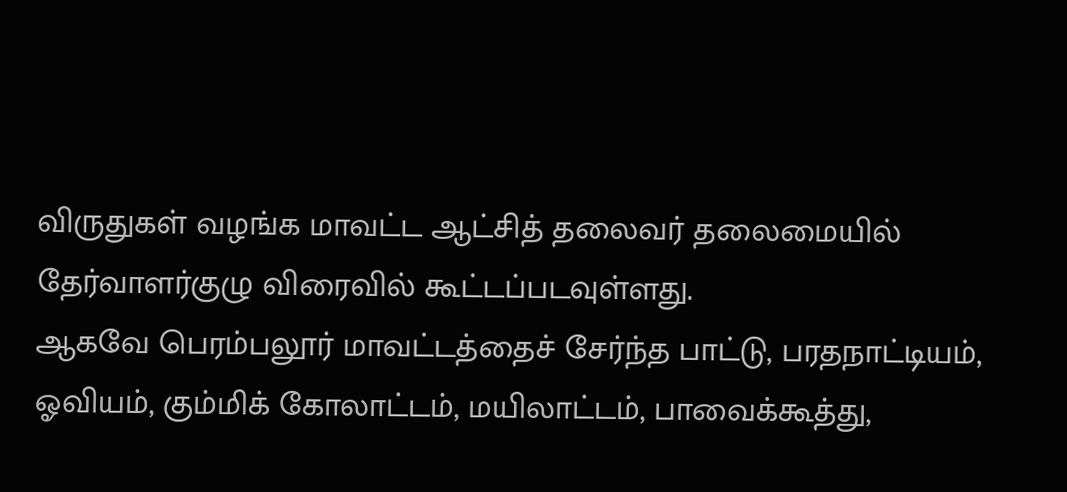விருதுகள் வழங்க மாவட்ட ஆட்சித் தலைவர் தலைமையில் தேர்வாளர்குழு விரைவில் கூட்டப்படவுள்ளது.
ஆகவே பெரம்பலூர் மாவட்டத்தைச் சேர்ந்த பாட்டு, பரதநாட்டியம், ஓவியம், கும்மிக் கோலாட்டம், மயிலாட்டம், பாவைக்கூத்து,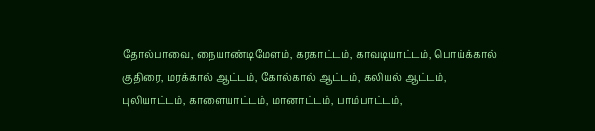தோல்பாவை, நையாண்டிமேளம், கரகாட்டம், காவடியாட்டம், பொய்க்கால் குதிரை, மரக்கால் ஆட்டம், கோல்கால் ஆட்டம், கலியல் ஆட்டம், புலியாட்டம், காளையாட்டம், மானாட்டம், பாம்பாட்டம்,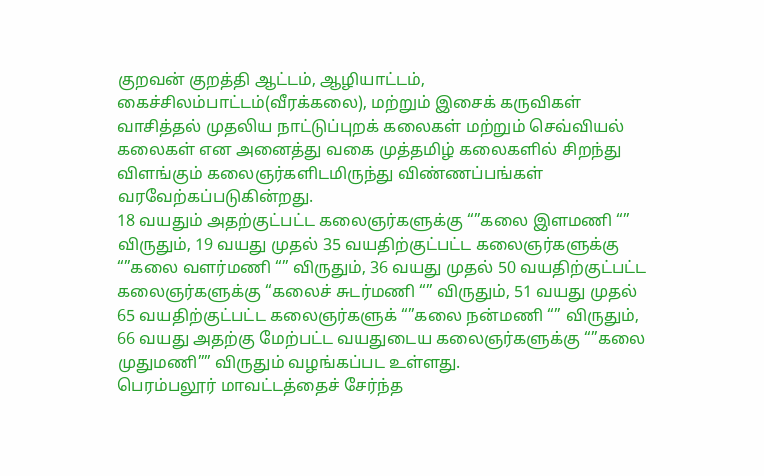குறவன் குறத்தி ஆட்டம், ஆழியாட்டம், கைச்சிலம்பாட்டம்(வீரக்கலை), மற்றும் இசைக் கருவிகள் வாசித்தல் முதலிய நாட்டுப்புறக் கலைகள் மற்றும் செவ்வியல் கலைகள் என அனைத்து வகை முத்தமிழ் கலைகளில் சிறந்து விளங்கும் கலைஞர்களிடமிருந்து விண்ணப்பங்கள் வரவேற்கப்படுகின்றது.
18 வயதும் அதற்குட்பட்ட கலைஞர்களுக்கு “”கலை இளமணி “” விருதும், 19 வயது முதல் 35 வயதிற்குட்பட்ட கலைஞர்களுக்கு “”கலை வளர்மணி “” விருதும், 36 வயது முதல் 50 வயதிற்குட்பட்ட கலைஞர்களுக்கு “கலைச் சுடர்மணி “” விருதும், 51 வயது முதல் 65 வயதிற்குட்பட்ட கலைஞர்களுக் “”கலை நன்மணி “” விருதும், 66 வயது அதற்கு மேற்பட்ட வயதுடைய கலைஞர்களுக்கு “”கலை முதுமணி”” விருதும் வழங்கப்பட உள்ளது.
பெரம்பலூர் மாவட்டத்தைச் சேர்ந்த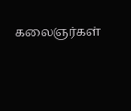கலைஞர்கள்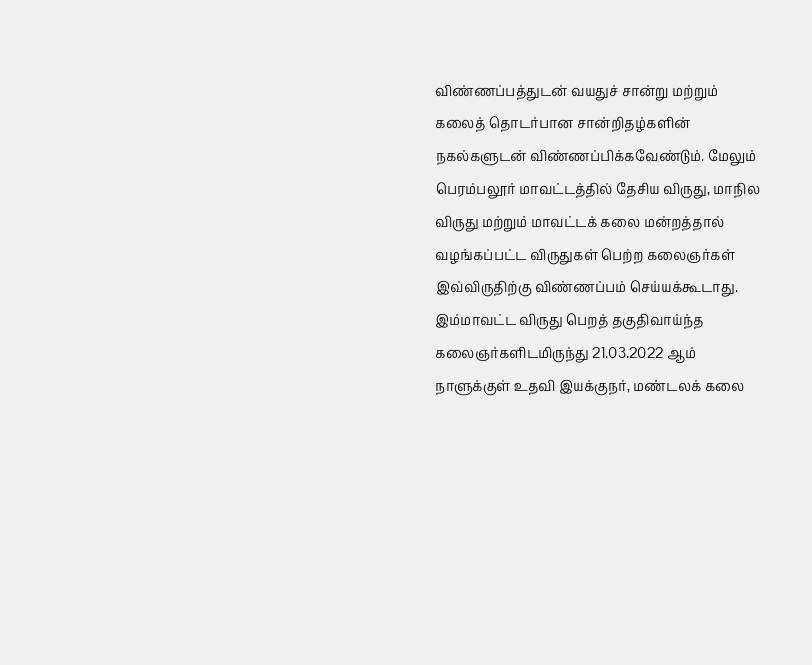விண்ணப்பத்துடன் வயதுச் சான்று மற்றும் கலைத் தொடர்பான சான்றிதழ்களின் நகல்களுடன் விண்ணப்பிக்கவேண்டும். மேலும் பெரம்பலூர் மாவட்டத்தில் தேசிய விருது, மாநில விருது மற்றும் மாவட்டக் கலை மன்றத்தால் வழங்கப்பட்ட விருதுகள் பெற்ற கலைஞர்கள் இவ்விருதிற்கு விண்ணப்பம் செய்யக்கூடாது.
இம்மாவட்ட விருது பெறத் தகுதிவாய்ந்த கலைஞர்களிடமிருந்து 21.03.2022 ஆம் நாளுக்குள் உதவி இயக்குநர், மண்டலக் கலை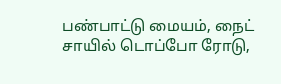பண்பாட்டு மையம், நைட் சாயில் டொப்போ ரோடு,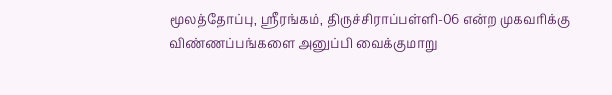மூலத்தோப்பு, ஸ்ரீரங்கம், திருச்சிராப்பள்ளி-06 என்ற முகவரிக்கு விண்ணப்பங்களை அனுப்பி வைக்குமாறு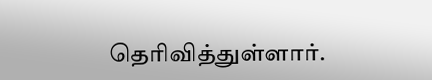தெரிவித்துள்ளார்.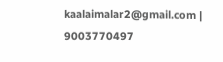kaalaimalar2@gmail.com |
9003770497